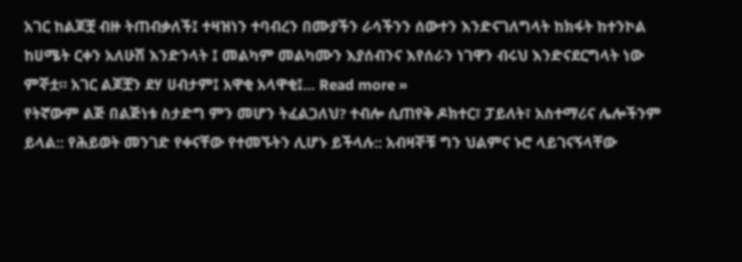አገር ከልጆቿ ብዙ ትጠብቃለች፤ ተዛዝነን ተባብረን በሙያችን ራሳችንን ሰውተን እንድናገለግላት ከክፋት ከተንኮል ከሀሜት ርቀን አለሁሽ እንድንላት ፤ መልካም መልካሙን እያሰብንና እየሰራን ነገዋን ብሩህ እንድናደርግላት ነው ምኞቷ። አገር ልጆቿን ደሃ ሀብታም፤ አዋቂ አላዋቂ፤... Read more »
የትኛውም ልጅ በልጅነቱ ስታድግ ምን መሆን ትፈልጋለህ? ተብሎ ሲጠየቅ ዶክተር፣ ፓይለት፣ አስተማሪና ሌሎችንም ይላል:: የሕይወት መንገድ የቀናቸው የተመኙትን ሊሆኑ ይችላሉ:: አብዛኞቹ ግን ህልምና ኑሮ ላይገናኝላቸው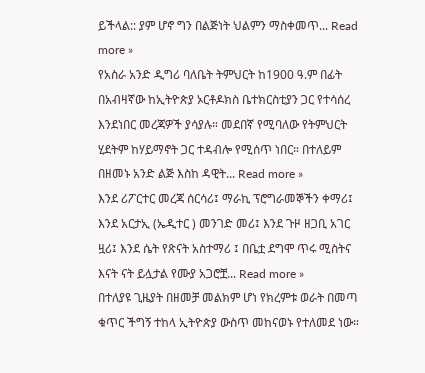ይችላል:: ያም ሆኖ ግን በልጅነት ህልምን ማስቀመጥ... Read more »
የአስራ አንድ ዲግሪ ባለቤት ትምህርት ከ1900 ዓ.ም በፊት በአብዛኛው ከኢትዮጵያ ኦርቶዶክስ ቤተክርስቲያን ጋር የተሳሰረ እንደነበር መረጃዎች ያሳያሉ። መደበኛ የሚባለው የትምህርት ሂደትም ከሃይማኖት ጋር ተዳብሎ የሚሰጥ ነበር። በተለይም በዘመኑ አንድ ልጅ እስከ ዳዊት... Read more »
እንደ ሪፖርተር መረጃ ሰርሳሪ፤ ማራኪ ፕሮግራመኞችን ቀማሪ፤ እንደ አርታኢ (ኤዲተር ) መንገድ መሪ፤ እንደ ጉዞ ዘጋቢ አገር ዟሪ፤ እንደ ሴት የጽናት አስተማሪ ፤ በቤቷ ደግሞ ጥሩ ሚስትና እናት ናት ይሏታል የሙያ አጋሮቿ... Read more »
በተለያዩ ጊዜያት በዘመቻ መልክም ሆነ የክረምቱ ወራት በመጣ ቁጥር ችግኝ ተከላ ኢትዮጵያ ውስጥ መከናወኑ የተለመደ ነው።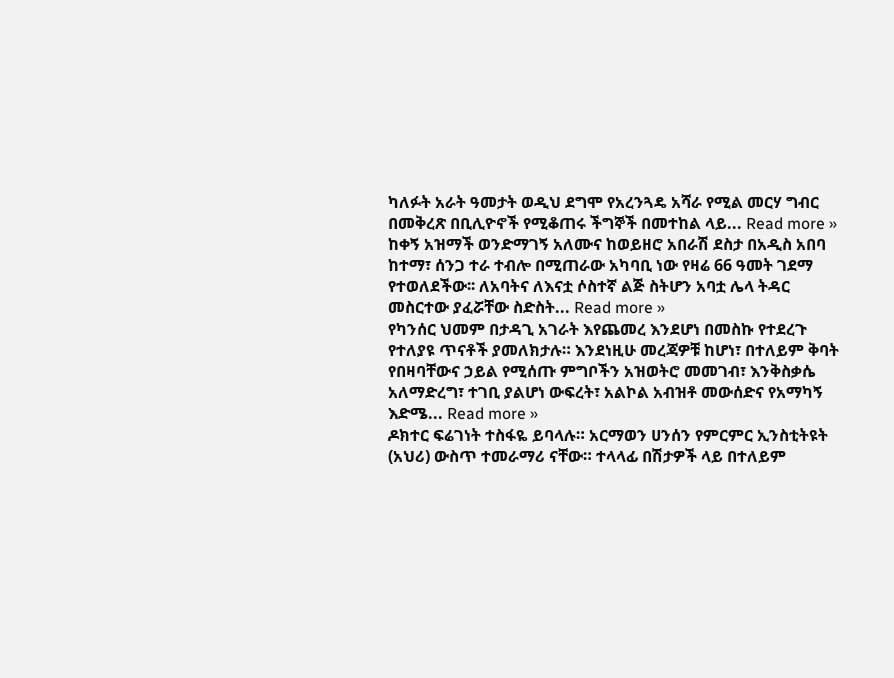ካለፉት አራት ዓመታት ወዲህ ደግሞ የአረንጓዴ አሻራ የሚል መርሃ ግብር በመቅረጽ በቢሊዮኖች የሚቆጠሩ ችግኞች በመተከል ላይ... Read more »
ከቀኝ አዝማች ወንድማገኝ አለሙና ከወይዘሮ አበራሽ ደስታ በአዲስ አበባ ከተማ፣ ሰንጋ ተራ ተብሎ በሚጠራው አካባቢ ነው የዛሬ 66 ዓመት ገደማ የተወለደችው፡፡ ለአባትና ለእናቷ ሶስተኛ ልጅ ስትሆን አባቷ ሌላ ትዳር መስርተው ያፈሯቸው ስድስት... Read more »
የካንሰር ህመም በታዳጊ አገራት እየጨመረ እንደሆነ በመስኩ የተደረጉ የተለያዩ ጥናቶች ያመለክታሉ። እንደነዚሁ መረጃዎቹ ከሆነ፣ በተለይም ቅባት የበዛባቸውና ኃይል የሚሰጡ ምግቦችን አዝወትሮ መመገብ፣ እንቅስቃሴ አለማድረግ፣ ተገቢ ያልሆነ ውፍረት፣ አልኮል አብዝቶ መውሰድና የአማካኝ እድሜ... Read more »
ዶክተር ፍሬገነት ተስፋዬ ይባላሉ። አርማወን ሀንሰን የምርምር ኢንስቲትዩት (አህሪ) ውስጥ ተመራማሪ ናቸው። ተላላፊ በሽታዎች ላይ በተለይም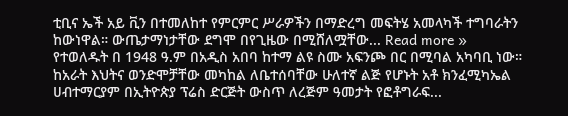ቲቢና ኤች አይ ቪን በተመለከተ የምርምር ሥራዎችን በማድረግ መፍትሄ አመላካች ተግባራትን ከውነዋል። ውጤታማነታቸው ደግሞ በየጊዜው በሚሸለሟቸው... Read more »
የተወለዱት በ 1948 ዓ.ም በአዲስ አበባ ከተማ ልዩ ስሙ አፍንጮ በር በሚባል አካባቢ ነው። ከአራት እህትና ወንድሞቻቸው መካከል ለቤተሰባቸው ሁለተኛ ልጅ የሆኑት አቶ ክንፈሚካኤል ሀብተማርያም በኢትዮጵያ ፕሬስ ድርጅት ውስጥ ለረጅም ዓመታት የፎቶግራፍ...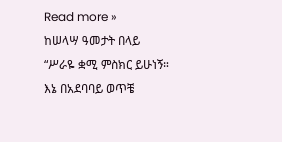Read more »
ከሠላሣ ዓመታት በላይ “ሥራዬ ቋሚ ምስክር ይሁነኝ። እኔ በአደባባይ ወጥቼ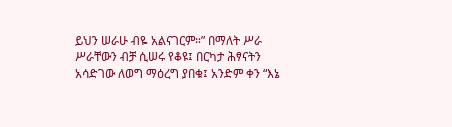ይህን ሠራሁ ብዬ አልናገርም።” በማለት ሥራ ሥራቸውን ብቻ ሲሠሩ የቆዩ፤ በርካታ ሕፃናትን አሳድገው ለወግ ማዕረግ ያበቁ፤ አንድም ቀን “እኔ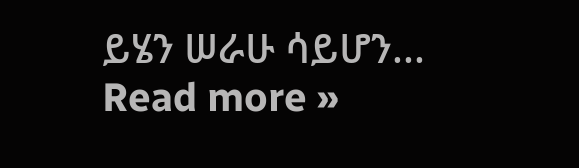ይሄን ሠራሁ ሳይሆን... Read more »